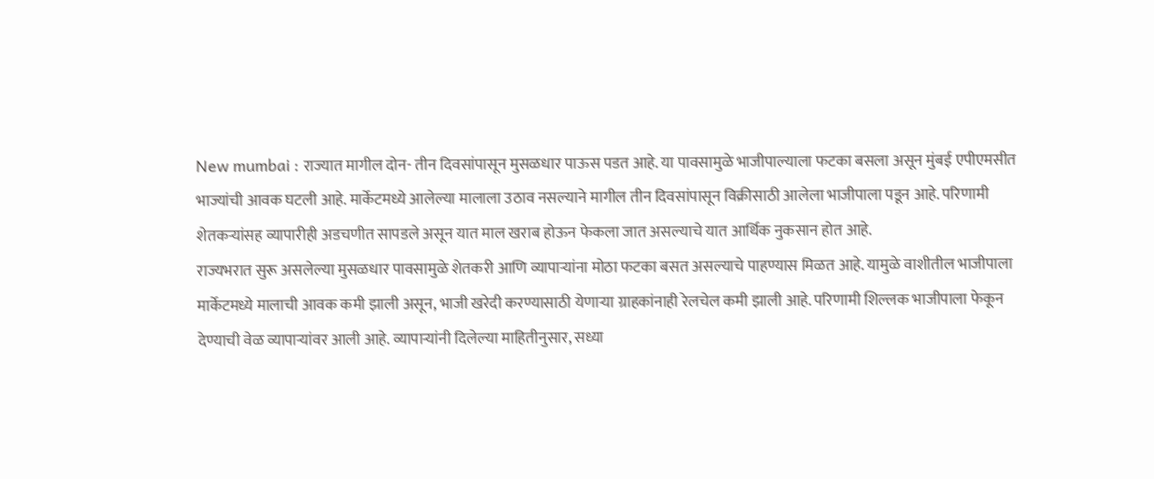New mumbai : राज्यात मागील दोन- तीन दिवसांपासून मुसळधार पाऊस पडत आहे. या पावसामुळे भाजीपाल्याला फटका बसला असून मुंबई एपीएमसीत भाज्यांची आवक घटली आहे. मार्केटमध्ये आलेल्या मालाला उठाव नसल्याने मागील तीन दिवसांपासून विक्रीसाठी आलेला भाजीपाला पडून आहे. परिणामी शेतकऱ्यांसह व्यापारीही अडचणीत सापडले असून यात माल खराब होऊन फेकला जात असल्याचे यात आर्थिक नुकसान होत आहे.
राज्यभरात सुरू असलेल्या मुसळधार पावसामुळे शेतकरी आणि व्यापाऱ्यांना मोठा फटका बसत असल्याचे पाहण्यास मिळत आहे. यामुळे वाशीतील भाजीपाला मार्केटमध्ये मालाची आवक कमी झाली असून, भाजी खरेदी करण्यासाठी येणाऱ्या ग्राहकांनाही रेलचेल कमी झाली आहे. परिणामी शिल्लक भाजीपाला फेकून देण्याची वेळ व्यापाऱ्यांवर आली आहे. व्यापाऱ्यांनी दिलेल्या माहितीनुसार, सध्या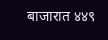बाजारात ४४९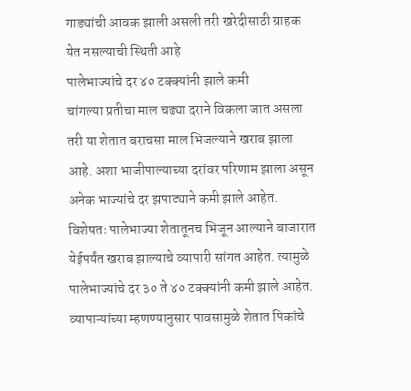गाड्यांची आवक झाली असली तरी खरेदीसाठी ग्राहक येत नसल्याची स्थिती आहे
पालेभाज्यांचे दर ४० टक्क्यांनी झाले कमी
चांगल्या प्रतीचा माल चढ्या दराने विकला जात असला तरी या शेतात बराचसा माल भिजल्याने खराब झाला आहे. अशा भाजीपाल्याच्या दरांवर परिणाम झाला असून अनेक भाज्यांचे दर झपाट्याने कमी झाले आहेत. विशेषतः पालेभाज्या शेतातूनच भिजून आल्याने बाजारात येईपर्यंत खराब झाल्याचे व्यापारी सांगत आहेत. त्यामुळे पालेभाज्यांचे दर ३० ते ४० टक्क्यांनी कमी झाले आहेत. व्यापाऱ्यांच्या म्हणण्यानुसार पावसामुळे शेतात पिकांचे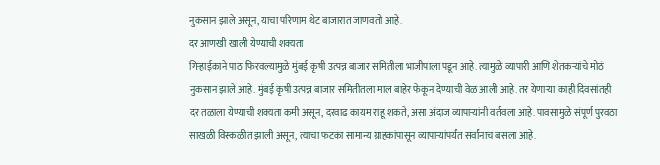नुकसान झाले असून, याचा परिणाम थेट बाजारात जाणवतो आहे.
दर आणखी खाली येण्याची शक्यता
गिऱ्हाईकाने पाठ फिरवल्यामुळे मुंबई कृषी उत्पन्न बाजार समितीला भाजीपाला पडून आहे. त्यामुळे व्यापारी आणि शेतकऱ्यांचे मोठं नुकसान झाले आहे. मुंबई कृषी उत्पन्न बाजार समितीतला माल बाहेर फेकून देण्याची वेळ आली आहे. तर येणाऱ्या काही दिवसांतही दर तळाला येण्याची शक्यता कमी असून, दरवाढ कायम राहू शकते, असा अंदाज व्यापाऱ्यांनी वर्तवला आहे. पावसामुळे संपूर्ण पुरवठा साखळी विस्कळीत झाली असून, त्याचा फटका सामान्य ग्राहकांपासून व्यापाऱ्यांपर्यंत सर्वांनाच बसला आहे.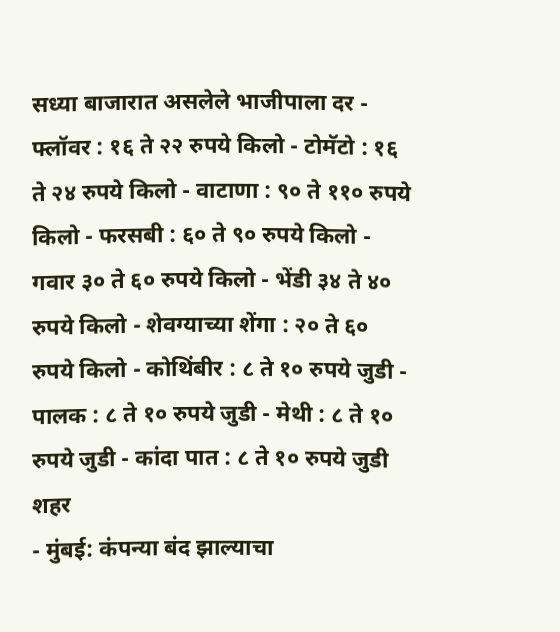सध्या बाजारात असलेले भाजीपाला दर - फ्लॉवर : १६ ते २२ रुपये किलो - टोमॅटो : १६ ते २४ रुपये किलो - वाटाणा : ९० ते ११० रुपये किलो - फरसबी : ६० ते ९० रुपये किलो - गवार ३० ते ६० रुपये किलो - भेंडी ३४ ते ४० रुपये किलो - शेवग्याच्या शेंगा : २० ते ६० रुपये किलो - कोथिंबीर : ८ ते १० रुपये जुडी - पालक : ८ ते १० रुपये जुडी - मेथी : ८ ते १० रुपये जुडी - कांदा पात : ८ ते १० रुपये जुडी
शहर
- मुंबई: कंपन्या बंद झाल्याचा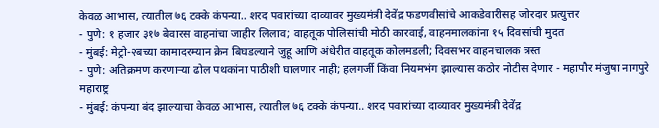केवळ आभास, त्यातील ७६ टक्के कंपन्या.. शरद पवारांच्या दाव्यावर मुख्यमंत्री देवेंद्र फडणवीसांचे आकडेवारीसह जोरदार प्रत्युत्तर
- पुणे: १ हजार ३१७ बेवारस वाहनांचा जाहीर लिलाव; वाहतूक पोलिसांची मोठी कारवाई, वाहनमालकांना १५ दिवसांची मुदत
- मुंबई: मेट्रो-२बच्या कामादरम्यान क्रेन बिघडल्याने जुहू आणि अंधेरीत वाहतूक कोलमडली; दिवसभर वाहनचालक त्रस्त
- पुणे: अतिक्रमण करणाऱ्या ढोल पथकांना पाठीशी घालणार नाही; हलगर्जी किंवा नियमभंग झाल्यास कठोर नोटीस देणार - महापौर मंजुषा नागपुरे
महाराष्ट्र
- मुंबई: कंपन्या बंद झाल्याचा केवळ आभास, त्यातील ७६ टक्के कंपन्या.. शरद पवारांच्या दाव्यावर मुख्यमंत्री देवेंद्र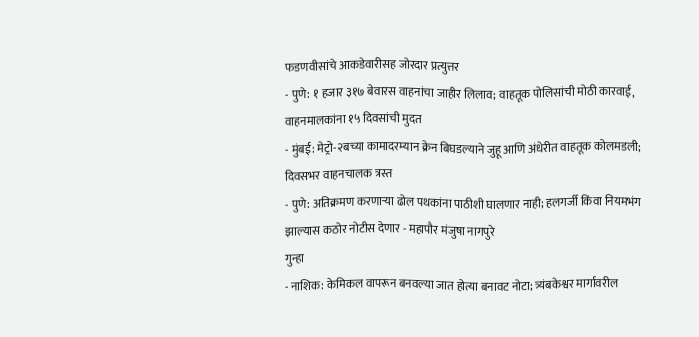फडणवीसांचे आकडेवारीसह जोरदार प्रत्युत्तर
- पुणे: १ हजार ३१७ बेवारस वाहनांचा जाहीर लिलाव; वाहतूक पोलिसांची मोठी कारवाई, वाहनमालकांना १५ दिवसांची मुदत
- मुंबई: मेट्रो-२बच्या कामादरम्यान क्रेन बिघडल्याने जुहू आणि अंधेरीत वाहतूक कोलमडली; दिवसभर वाहनचालक त्रस्त
- पुणे: अतिक्रमण करणाऱ्या ढोल पथकांना पाठीशी घालणार नाही; हलगर्जी किंवा नियमभंग झाल्यास कठोर नोटीस देणार - महापौर मंजुषा नागपुरे
गुन्हा
- नाशिक: केमिकल वापरून बनवल्या जात होत्या बनावट नोटा; त्र्यंबकेश्वर मार्गावरील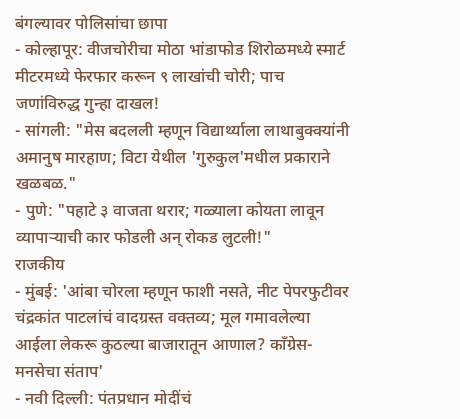बंगल्यावर पोलिसांचा छापा
- कोल्हापूर: वीजचोरीचा मोठा भांडाफोड शिरोळमध्ये स्मार्ट मीटरमध्ये फेरफार करून ९ लाखांची चोरी; पाच जणांविरुद्ध गुन्हा दाखल!
- सांगली: "मेस बदलली म्हणून विद्यार्थ्याला लाथाबुक्क्यांनी अमानुष मारहाण; विटा येथील 'गुरुकुल'मधील प्रकाराने खळबळ."
- पुणे: "पहाटे ३ वाजता थरार; गळ्याला कोयता लावून व्यापाऱ्याची कार फोडली अन् रोकड लुटली!"
राजकीय
- मुंबई: 'आंबा चोरला म्हणून फाशी नसते, नीट पेपरफुटीवर चंद्रकांत पाटलांचं वादग्रस्त वक्तव्य; मूल गमावलेल्या आईला लेकरू कुठल्या बाजारातून आणाल? काँग्रेस-मनसेचा संताप'
- नवी दिल्ली: पंतप्रधान मोदींचं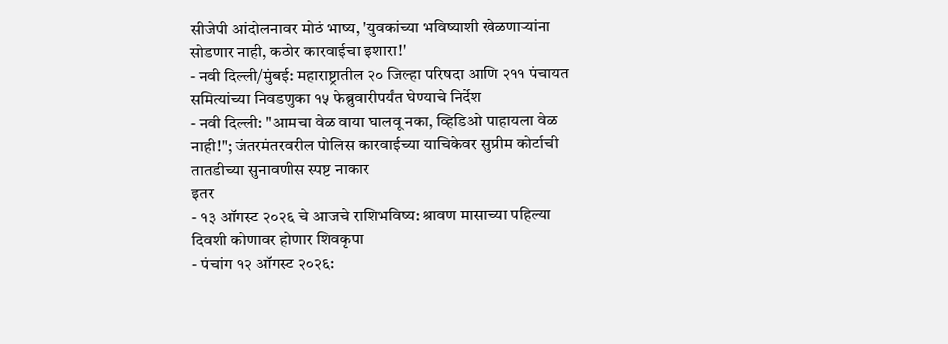सीजेपी आंदोलनावर मोठं भाष्य, 'युवकांच्या भविष्याशी खेळणाऱ्यांना सोडणार नाही, कठोर कारवाईचा इशारा!'
- नवी दिल्ली/मुंबई: महाराष्ट्रातील २० जिल्हा परिषदा आणि २११ पंचायत समित्यांच्या निवडणुका १५ फेब्रुवारीपर्यंत घेण्याचे निर्देश
- नवी दिल्ली: "आमचा वेळ वाया घालवू नका, व्हिडिओ पाहायला वेळ नाही!"; जंतरमंतरवरील पोलिस कारवाईच्या याचिकेवर सुप्रीम कोर्टाची तातडीच्या सुनावणीस स्पष्ट नाकार
इतर
- १३ ऑगस्ट २०२६ चे आजचे राशिभविष्य: श्रावण मासाच्या पहिल्या दिवशी कोणावर होणार शिवकृपा
- पंचांग १२ ऑगस्ट २०२६: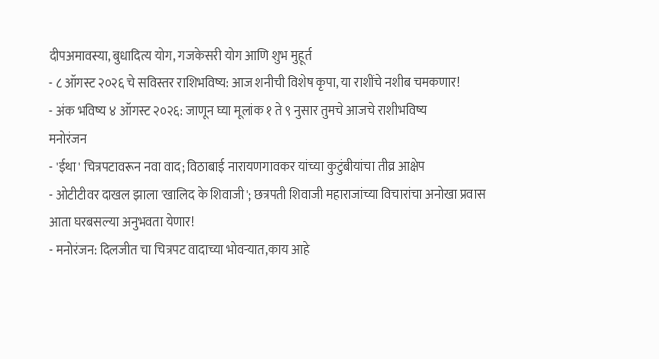दीपअमावस्या, बुधादित्य योग, गजकेसरी योग आणि शुभ मुहूर्त
- ८ ऑगस्ट २०२६ चे सविस्तर राशिभविष्य: आज शनीची विशेष कृपा, या राशींचे नशीब चमकणार!
- अंक भविष्य ४ ऑगस्ट २०२६: जाणून घ्या मूलांक १ ते ९ नुसार तुमचे आजचे राशीभविष्य
मनोरंजन
- 'ईथा' चित्रपटावरून नवा वाद; विठाबाई नारायणगावकर यांच्या कुटुंबीयांचा तीव्र आक्षेप
- ओटीटीवर दाखल झाला 'खालिद के शिवाजी'; छत्रपती शिवाजी महाराजांच्या विचारांचा अनोखा प्रवास आता घरबसल्या अनुभवता येणार!
- मनोरंजन: दिलजीत चा चित्रपट वादाच्या भोवऱ्यात,काय आहे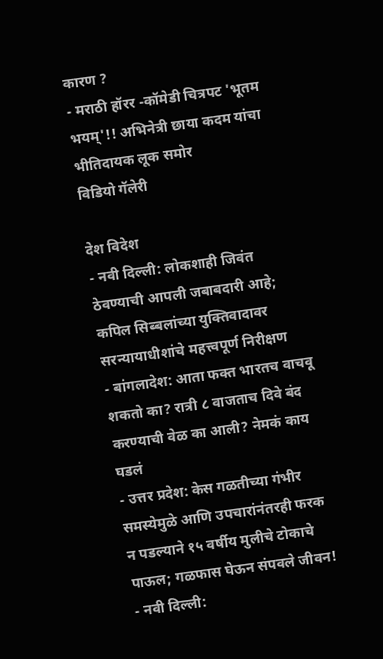कारण ?
- मराठी हॉरर -कॉमेडी चित्रपट 'भूतम भयम्'!! अभिनेत्री छाया कदम यांचा भीतिदायक लूक समोर
विडियो गॅलेरी

देश विदेश
- नवी दिल्ली: लोकशाही जिवंत ठेवण्याची आपली जबाबदारी आहे; कपिल सिब्बलांच्या युक्तिवादावर सरन्यायाधीशांचे महत्त्वपूर्ण निरीक्षण
- बांगलादेश: आता फक्त भारतच वाचवू शकतो का? रात्री ८ वाजताच दिवे बंद करण्याची वेळ का आली? नेमकं काय घडलं
- उत्तर प्रदेश: केस गळतीच्या गंभीर समस्येमुळे आणि उपचारांनंतरही फरक न पडल्याने १५ वर्षीय मुलीचे टोकाचे पाऊल; गळफास घेऊन संपवले जीवन!
- नवी दिल्ली: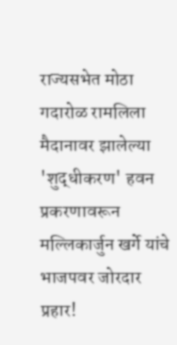राज्यसभेत मोठा गदारोळ रामलिला मैदानावर झालेल्या 'शुद्धीकरण' हवन प्रकरणावरून मल्लिकार्जुन खर्गे यांचे भाजपवर जोरदार प्रहार!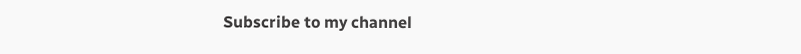Subscribe to my channel